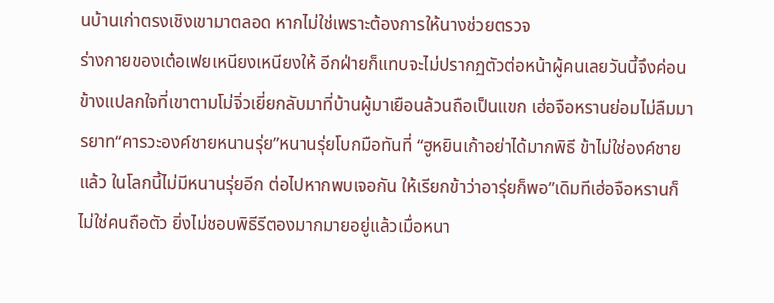นบ้านเก่าตรงเชิงเขามาตลอด หากไม่ใช่เพราะต้องการให้นางช่วยตรวจ
ร่างกายของเต๋อเฟยเหนียงเหนียงให้ อีกฝ่ายก็แทบจะไม่ปรากฏตัวต่อหน้าผู้คนเลยวันนี้จึงค่อนข้างแปลกใจที่เขาตามโม่จิ่วเยี่ยกลับมาที่บ้านผู้มาเยือนล้วนถือเป็นแขก เฮ่อจือหรานย่อมไม่ลืมมารยาท“คารวะองค์ชายหนานรุ่ย”หนานรุ่ยโบกมือทันที่ “ฮูหยินเก้าอย่าได้มากพิธี ข้าไม่ใช่องค์ชายแล้ว ในโลกนี้ไม่มีหนานรุ่ยอีก ต่อไปหากพบเจอกัน ให้เรียกข้าว่าอารุ่ยก็พอ”เดิมทีเฮ่อจือหรานก็ไม่ใช่คนถือตัว ยิ่งไม่ชอบพิธีรีตองมากมายอยู่แล้วเมื่อหนา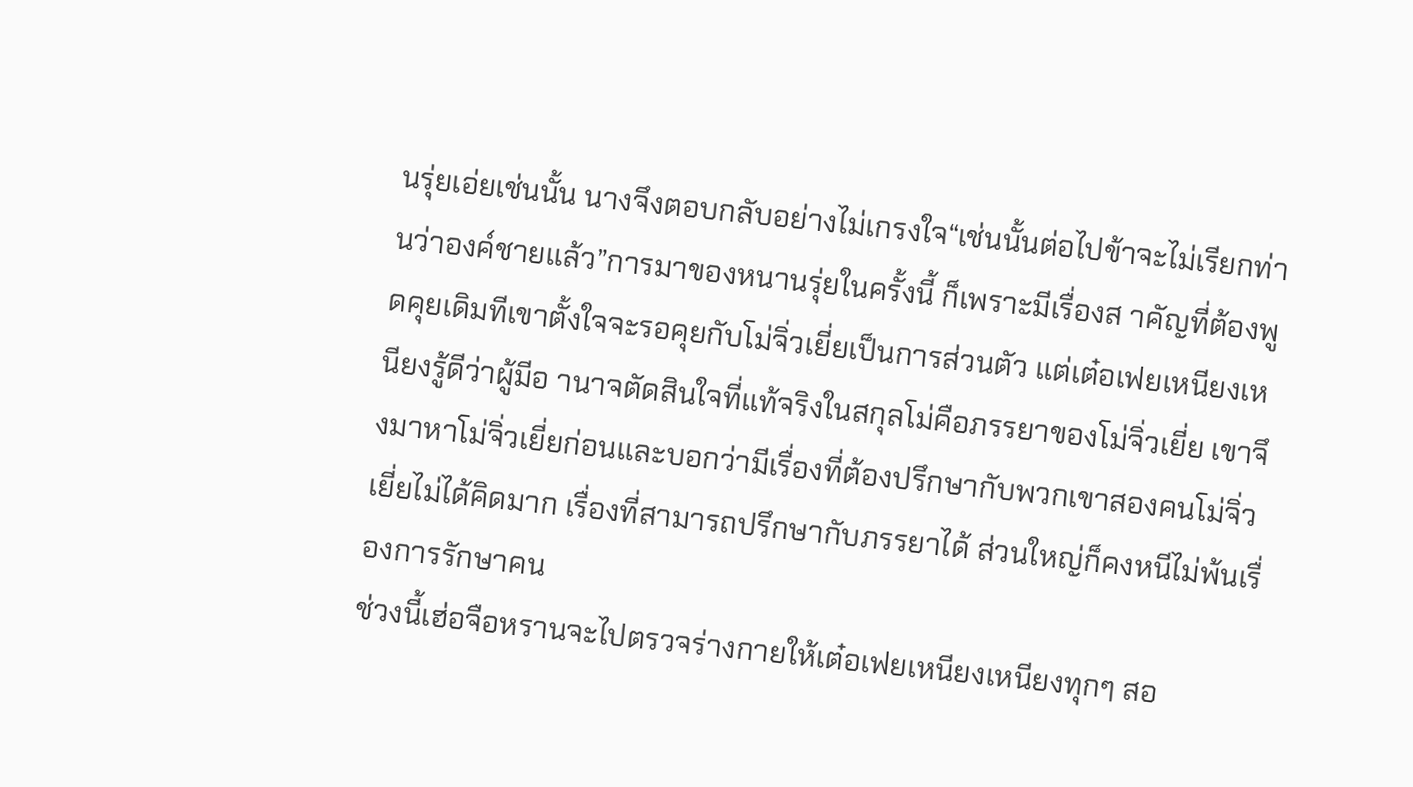นรุ่ยเอ่ยเช่นนั้น นางจึงตอบกลับอย่างไม่เกรงใจ“เช่นนั้นต่อไปข้าจะไม่เรียกท่านว่าองค์ชายแล้ว”การมาของหนานรุ่ยในครั้งนี้ ก็เพราะมีเรื่องส าคัญที่ต้องพูดคุยเดิมทีเขาตั้งใจจะรอคุยกับโม่จิ่วเยี่ยเป็นการส่วนตัว แต่เต๋อเฟยเหนียงเหนียงรู้ดีว่าผู้มีอ านาจตัดสินใจที่แท้จริงในสกุลโม่คือภรรยาของโม่จิ่วเยี่ย เขาจึงมาหาโม่จิ่วเยี่ยก่อนและบอกว่ามีเรื่องที่ต้องปรึกษากับพวกเขาสองคนโม่จิ่วเยี่ยไม่ได้คิดมาก เรื่องที่สามารถปรึกษากับภรรยาได้ ส่วนใหญ่ก็คงหนีไม่พ้นเรื่องการรักษาคน
ช่วงนี้เฮ่อจือหรานจะไปตรวจร่างกายให้เต๋อเฟยเหนียงเหนียงทุกๆ สอ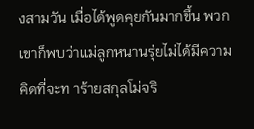งสามวัน เมื่อได้พูดคุยกันมากขึ้น พวกเขาก็พบว่าแม่ลูกหนานรุ่ยไม่ได้มีความคิดที่จะท าร้ายสกุลโม่จริ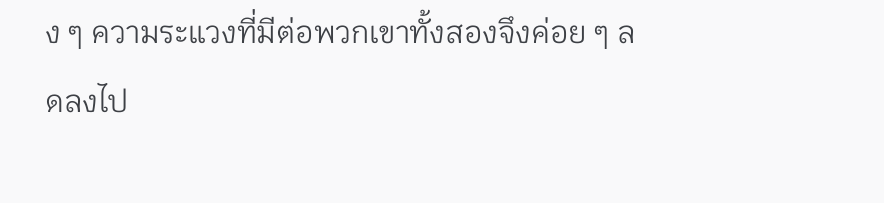ง ๆ ความระแวงที่มีต่อพวกเขาทั้งสองจึงค่อย ๆ ลดลงไป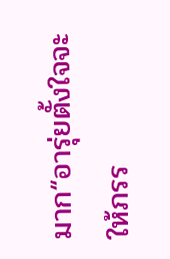มาก“อารุ่ยตั้งใจจะให้ภรร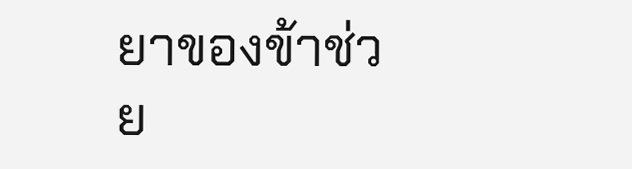ยาของข้าช่วย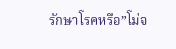รักษาโรคหรือ”โม่จ